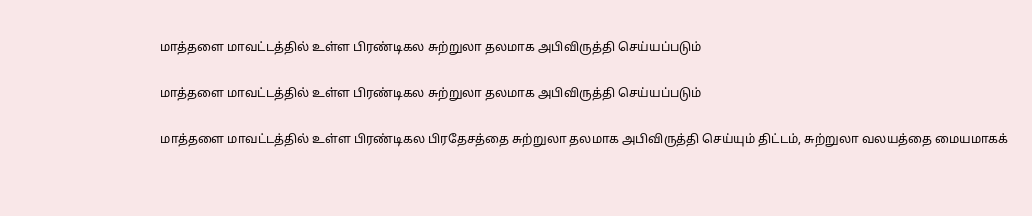மாத்தளை மாவட்டத்தில் உள்ள பிரண்டிகல சுற்றுலா தலமாக அபிவிருத்தி செய்யப்படும்

மாத்தளை மாவட்டத்தில் உள்ள பிரண்டிகல சுற்றுலா தலமாக அபிவிருத்தி செய்யப்படும்

மாத்தளை மாவட்டத்தில் உள்ள பிரண்டிகல பிரதேசத்தை சுற்றுலா தலமாக அபிவிருத்தி செய்யும் திட்டம், சுற்றுலா வலயத்தை மையமாகக்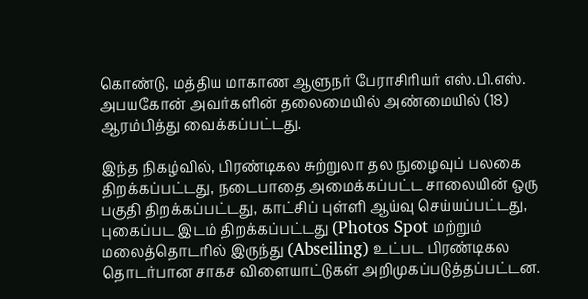கொண்டு, மத்திய மாகாண ஆளுநர் பேராசிரியர் எஸ்.பி.எஸ். அபயகோன் அவர்களின் தலைமையில் அண்மையில் (18) ஆரம்பித்து வைக்கப்பட்டது.

இந்த நிகழ்வில், பிரண்டிகல சுற்றுலா தல நுழைவுப் பலகை திறக்கப்பட்டது, நடைபாதை அமைக்கப்பட்ட சாலையின் ஒரு பகுதி திறக்கப்பட்டது, காட்சிப் புள்ளி ஆய்வு செய்யப்பட்டது, புகைப்பட இடம் திறக்கப்பட்டது (Photos Spot மற்றும் மலைத்தொடரில் இருந்து (Abseiling) உட்பட பிரண்டிகல தொடர்பான சாகச விளையாட்டுகள் அறிமுகப்படுத்தப்பட்டன.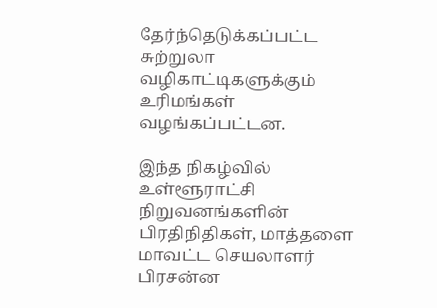தேர்ந்தெடுக்கப்பட்ட சுற்றுலா வழிகாட்டிகளுக்கும் உரிமங்கள் வழங்கப்பட்டன.

இந்த நிகழ்வில் உள்ளூராட்சி நிறுவனங்களின் பிரதிநிதிகள், மாத்தளை மாவட்ட செயலாளர் பிரசன்ன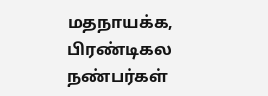மதநாயக்க, பிரண்டிகல நண்பர்கள்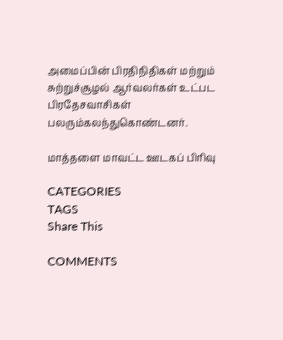அமைப்பின் பிரதிநிதிகள் மற்றும் சுற்றுச்சூழல் ஆர்வலர்கள் உட்பட பிரதேசவாசிகள் பலரும்கலந்துகொண்டனர்.

மாத்தளை மாவட்ட ஊடகப் பிரிவு

CATEGORIES
TAGS
Share This

COMMENTS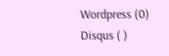Wordpress (0)
Disqus ( )